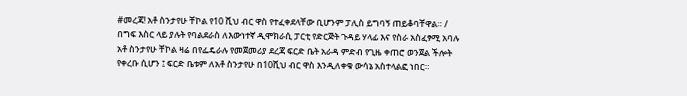#መረጃ! አቶ ስንታየሁ ቸኮል የ10 ሺህ ብር ዋስ የተፈቀደላቸው ቢሆንም ፓሊስ ይግባኝ ጠይቆባቸዋል። / በግፍ እስር ላይ ያሉት የባልደራስ ለእውነተኛ ዲሞክራሲ ፓርቲ የድርጅት ጉዳይ ሃላፊ እና የስራ አስፈፃሚ አባሉ አቶ ስንታየሁ ቸኮል ዛሬ በየፌዴራሉ የመጀመሪያ ደረጃ ፍርድ ቤት አራዳ ምድብ የጊዜ ቀጠሮ ወንጀል ችሎት የቀረቡ ሲሆን ፤ ፍርድ ቤቱም ለአቶ ስንታየሁ በ10ሺህ ብር ዋስ እንዲለቀቁ ውሳኔ አስተላልፎ ነበር።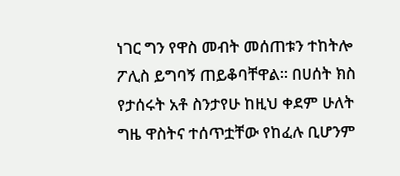ነገር ግን የዋስ መብት መሰጠቱን ተከትሎ ፖሊስ ይግባኝ ጠይቆባቸዋል። በሀሰት ክስ የታሰሩት አቶ ስንታየሁ ከዚህ ቀደም ሁለት ግዜ ዋስትና ተሰጥቷቸው የከፈሉ ቢሆንም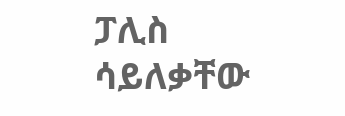ፓሊስ ሳይለቃቸው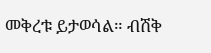መቅረቱ ይታወሳል። ብሽቅ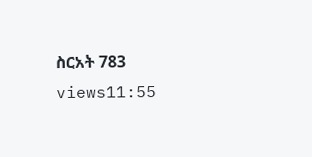ስርአት 783 views11:55